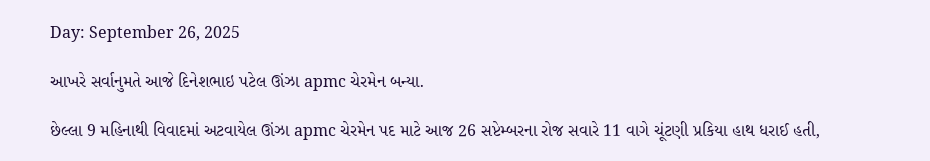Day: September 26, 2025

આખરે સર્વાનુમતે આજે દિનેશભાઇ પટેલ ઊંઝા apmc ચેરમેન બન્યા.

છેલ્લા 9 મહિનાથી વિવાદમાં અટવાયેલ ઊંઝા apmc ચેરમેન પદ માટે આજ 26 સપ્ટેમ્બરના રોજ સવારે 11 વાગે ચૂંટણી પ્રકિયા હાથ ધરાઈ હતી,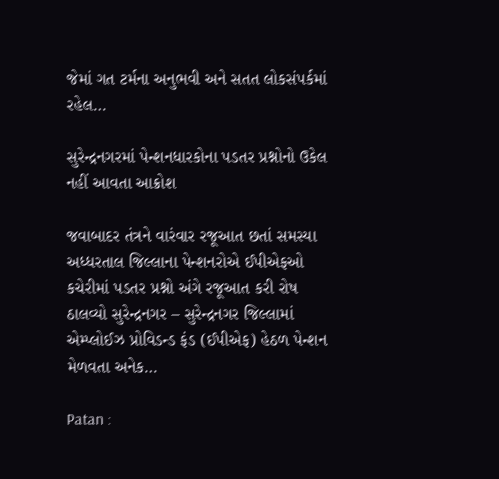જેમાં ગત ટર્મના અનુભવી અને સતત લોકસંપર્કમાં રહેલ…

સુરેન્દ્રનગરમાં પેન્શનધારકોના પડતર પ્રશ્નોનો ઉકેલ નહીં આવતા આક્રોશ

જવાબાદર તંત્રને વારંવાર રજૂઆત છતાં સમસ્યા અધ્ધરતાલ જિલ્લાના પેન્શનરોએ ઈપીએફઓ કચેરીમાં પડતર પ્રશ્નો અંગે રજૂઆત કરી રોષ ઠાલવ્યો સુરેન્દ્રનગર – સુરેન્દ્રનગર જિલ્લામાં એમ્પ્લોઈઝ પ્રોવિડન્ડ ફંડ (ઈપીએફ) હેઠળ પેન્શન મેળવતા અનેક…

Patan :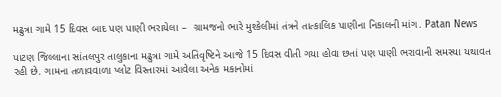મઢુત્રા ગામે 15 દિવસ બાદ પણ પાણી ભરાયેલા –  ગ્રામજનો ભારે મુશ્કેલીમાં તંત્રને તાત્કાલિક પાણીના નિકાલની માંગ. Patan News

પાટણ જિલ્લાના સાંતલપુર તાલુકાના મઢુત્રા ગામે અતિવૃષ્ટિને આજે 15 દિવસ વીતી ગયા હોવા છતાં પણ પાણી ભરાવાની સમસ્યા યથાવત રહી છે. ગામના તળાવવાળા પ્લોટ વિસ્તારમાં આવેલા અનેક મકાનોમાં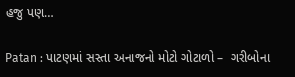હજુ પણ…

Patan : પાટણમાં સસ્તા અનાજનો મોટો ગોટાળો –  ગરીબોના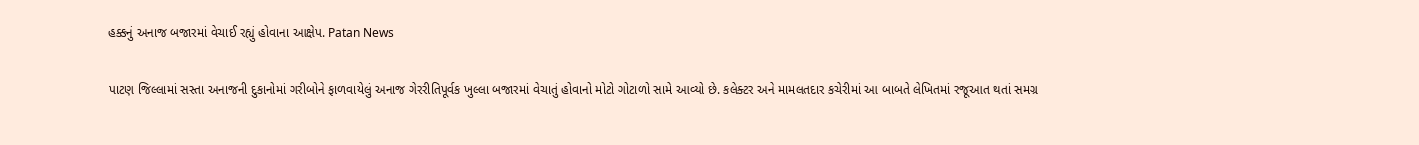હક્કનું અનાજ બજારમાં વેચાઈ રહ્યું હોવાના આક્ષેપ. Patan News

પાટણ જિલ્લામાં સસ્તા અનાજની દુકાનોમાં ગરીબોને ફાળવાયેલું અનાજ ગેરરીતિપૂર્વક ખુલ્લા બજારમાં વેચાતું હોવાનો મોટો ગોટાળો સામે આવ્યો છે. કલેક્ટર અને મામલતદાર કચેરીમાં આ બાબતે લેખિતમાં રજૂઆત થતાં સમગ્ર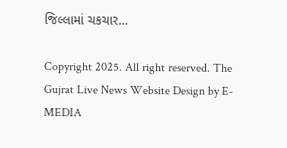જિલ્લામાં ચકચાર…

Copyright 2025. All right reserved. The Gujrat Live News Website Design by E- MEDIA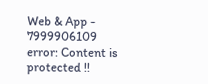Web & App - 7999906109
error: Content is protected !!